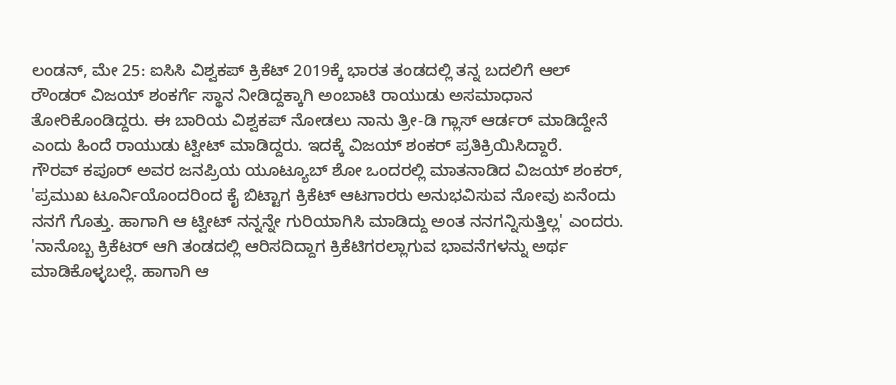ಲಂಡನ್, ಮೇ 25: ಐಸಿಸಿ ವಿಶ್ವಕಪ್ ಕ್ರಿಕೆಟ್ 2019ಕ್ಕೆ ಭಾರತ ತಂಡದಲ್ಲಿ ತನ್ನ ಬದಲಿಗೆ ಆಲ್ ರೌಂಡರ್ ವಿಜಯ್ ಶಂಕರ್ಗೆ ಸ್ಥಾನ ನೀಡಿದ್ದಕ್ಕಾಗಿ ಅಂಬಾಟಿ ರಾಯುಡು ಅಸಮಾಧಾನ ತೋರಿಕೊಂಡಿದ್ದರು. ಈ ಬಾರಿಯ ವಿಶ್ವಕಪ್ ನೋಡಲು ನಾನು ತ್ರೀ-ಡಿ ಗ್ಲಾಸ್ ಆರ್ಡರ್ ಮಾಡಿದ್ದೇನೆ ಎಂದು ಹಿಂದೆ ರಾಯುಡು ಟ್ವೀಟ್ ಮಾಡಿದ್ದರು. ಇದಕ್ಕೆ ವಿಜಯ್ ಶಂಕರ್ ಪ್ರತಿಕ್ರಿಯಿಸಿದ್ದಾರೆ.
ಗೌರವ್ ಕಪೂರ್ ಅವರ ಜನಪ್ರಿಯ ಯೂಟ್ಯೂಬ್ ಶೋ ಒಂದರಲ್ಲಿ ಮಾತನಾಡಿದ ವಿಜಯ್ ಶಂಕರ್, 'ಪ್ರಮುಖ ಟೂರ್ನಿಯೊಂದರಿಂದ ಕೈ ಬಿಟ್ಟಾಗ ಕ್ರಿಕೆಟ್ ಆಟಗಾರರು ಅನುಭವಿಸುವ ನೋವು ಏನೆಂದು ನನಗೆ ಗೊತ್ತು. ಹಾಗಾಗಿ ಆ ಟ್ವೀಟ್ ನನ್ನನ್ನೇ ಗುರಿಯಾಗಿಸಿ ಮಾಡಿದ್ದು ಅಂತ ನನಗನ್ನಿಸುತ್ತಿಲ್ಲ' ಎಂದರು.
'ನಾನೊಬ್ಬ ಕ್ರಿಕೆಟರ್ ಆಗಿ ತಂಡದಲ್ಲಿ ಆರಿಸದಿದ್ದಾಗ ಕ್ರಿಕೆಟಿಗರಲ್ಲಾಗುವ ಭಾವನೆಗಳನ್ನು ಅರ್ಥ ಮಾಡಿಕೊಳ್ಳಬಲ್ಲೆ. ಹಾಗಾಗಿ ಆ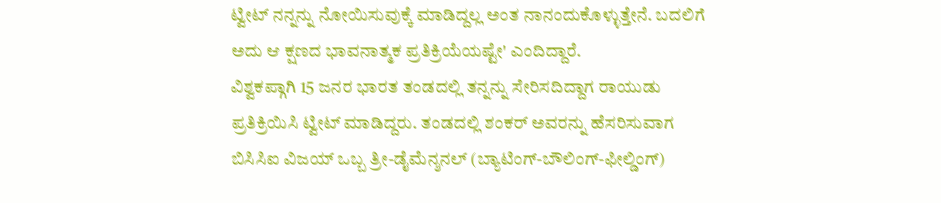ಟ್ವೀಟ್ ನನ್ನನ್ನು ನೋಯಿಸುವುಕ್ಕೆ ಮಾಡಿದ್ದಲ್ಲ ಅಂತ ನಾನಂದುಕೊಳ್ಳುತ್ತೇನೆ. ಬದಲಿಗೆ ಅದು ಆ ಕ್ಷಣದ ಭಾವನಾತ್ಮಕ ಪ್ರತಿಕ್ರಿಯೆಯಷ್ಟೇ' ಎಂದಿದ್ದಾರೆ.
ವಿಶ್ವಕಪ್ಗಾಗಿ 15 ಜನರ ಭಾರತ ತಂಡದಲ್ಲಿ ತನ್ನನ್ನು ಸೇರಿಸದಿದ್ದಾಗ ರಾಯುಡು ಪ್ರತಿಕ್ರಿಯಿಸಿ ಟ್ವೀಟ್ ಮಾಡಿದ್ದರು. ತಂಡದಲ್ಲಿ ಶಂಕರ್ ಅವರನ್ನು ಹೆಸರಿಸುವಾಗ ಬಿಸಿಸಿಐ ವಿಜಯ್ ಒಬ್ಬ ತ್ರೀ-ಡೈಮೆನ್ಶನಲ್ (ಬ್ಯಾಟಿಂಗ್-ಬೌಲಿಂಗ್-ಫೀಲ್ಡಿಂಗ್)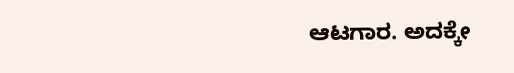ಆಟಗಾರ. ಅದಕ್ಕೇ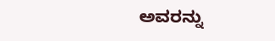ಅವರನ್ನು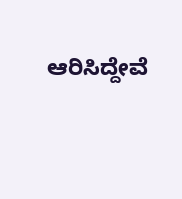ಆರಿಸಿದ್ದೇವೆ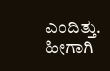ಎಂದಿತ್ತು. ಹೀಗಾಗಿ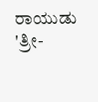ರಾಯುಡು 'ತ್ರೀ-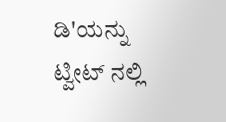ಡಿ'ಯನ್ನು ಟ್ವೀಟ್ ನಲ್ಲಿ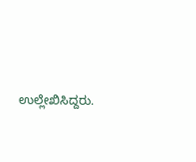ಉಲ್ಲೇಖಿಸಿದ್ದರು.